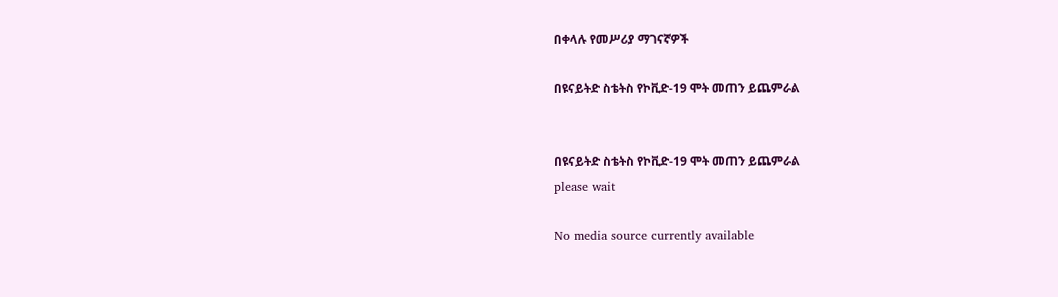በቀላሉ የመሥሪያ ማገናኛዎች

በዩናይትድ ስቴትስ የኮቪድ-19 ሞት መጠን ይጨምራል


በዩናይትድ ስቴትስ የኮቪድ-19 ሞት መጠን ይጨምራል
please wait

No media source currently available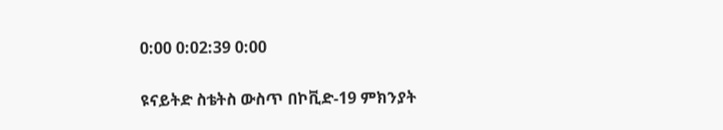0:00 0:02:39 0:00

ዩናይትድ ስቴትስ ውስጥ በኮቪድ-19 ምክንያት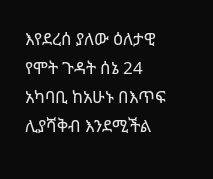እየደረሰ ያለው ዕለታዊ የሞት ጉዳት ሰኔ 24 አካባቢ ከአሁኑ በእጥፍ ሊያሻቅብ እንደሚችል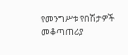የመንግሥቱ የበሽታዎች መቆጣጠሪያ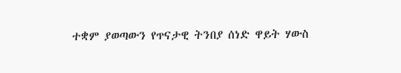ተቋም ያወጣውን የጥናታዊ ትንበያ ሰነድ ዋይት ሃውስ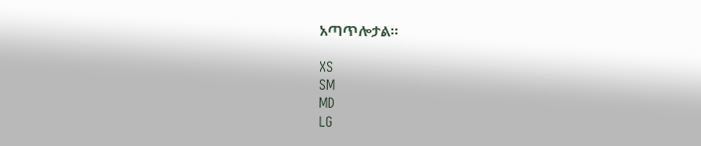አጣጥሎታል።

XS
SM
MD
LG